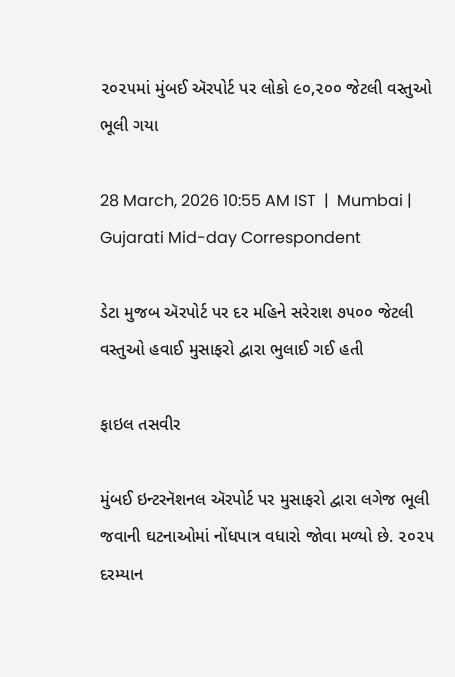૨૦૨૫માં મુંબઈ ઍરપોર્ટ પર લોકો ૯૦,૨૦૦ જેટલી વસ્તુઓ ભૂલી ગયા

28 March, 2026 10:55 AM IST  |  Mumbai | Gujarati Mid-day Correspondent

ડેટા મુજબ ઍરપોર્ટ પર દર મહિને સરેરાશ ૭૫૦૦ જેટલી વસ્તુઓ હવાઈ મુસાફરો દ્વારા ભુલાઈ ગઈ હતી

ફાઇલ તસવીર

મુંબઈ ઇન્ટરનૅશનલ ઍરપોર્ટ પર મુસાફરો દ્વારા લગેજ ભૂલી જવાની ઘટનાઓમાં નોંધપાત્ર વધારો જોવા મળ્યો છે. ૨૦૨૫ દરમ્યાન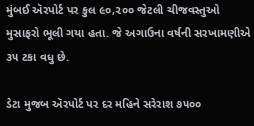મુંબઈ ઍરપોર્ટ પર કુલ ૯૦,૨૦૦ જેટલી ચીજવસ્તુઓ મુસાફરો ભૂલી ગયા હતા. જે અગાઉના વર્ષની સરખામણીએ ૩૫ ટકા વધુ છે.

ડેટા મુજબ ઍરપોર્ટ પર દર મહિને સરેરાશ ૭૫૦૦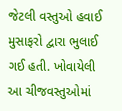જેટલી વસ્તુઓ હવાઈ મુસાફરો દ્વારા ભુલાઈ ગઈ હતી. ખોવાયેલી આ ચીજવસ્તુઓમાં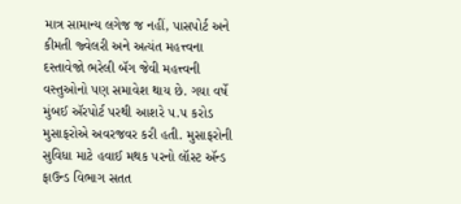માત્ર સામાન્ય લગેજ જ નહીં, પાસપોર્ટ અને કીમતી જ્વેલરી અને અત્યંત મહત્ત્વના દસ્તાવેજો ભરેલી બૅગ જેવી મહત્ત્વની વસ્તુઓનો પણ સમાવેશ થાય છે. ગયા વર્ષે મુંબઈ ઍરપોર્ટ પરથી આશરે ૫.૫ કરોડ મુસાફરોએ અવરજવર કરી હતી. મુસાફરોની સુવિધા માટે હવાઈ મથક પરનો લૉસ્ટ ઍન્ડ ફાઉન્ડ વિભાગ સતત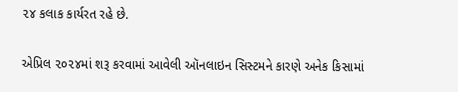૨૪ કલાક કાર્યરત રહે છે.

એપ્રિલ ૨૦૨૪માં શરૂ કરવામાં આવેલી ઑનલાઇન સિસ્ટમને કારણે અનેક કિસામાં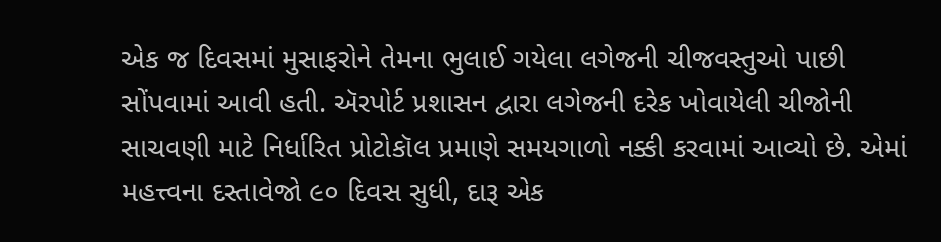એક જ દિવસમાં મુસાફરોને તેમના ભુલાઈ ગયેલા લગેજની ચીજવસ્તુઓ પાછી સોંપવામાં આવી હતી. ઍરપોર્ટ પ્રશાસન દ્વારા લગેજની દરેક ખોવાયેલી ચીજોની સાચવણી માટે નિર્ધારિત પ્રોટોકૉલ પ્રમાણે સમયગાળો નક્કી કરવામાં આવ્યો છે. એમાં મહત્ત્વના દસ્તાવેજો ૯૦ દિવસ સુધી, દારૂ એક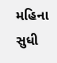મહિના સુધી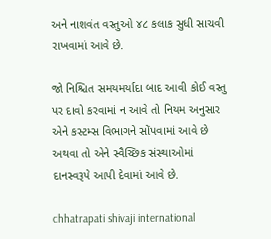અને નાશવંત વસ્તુઓ ૪૮ કલાક સુધી સાચવી રાખવામાં આવે છે.

જો નિશ્ચિત સમયમર્યાદા બાદ આવી કોઈ વસ્તુ પર દાવો કરવામાં ન આવે તો નિયમ અનુસાર એને કસ્ટમ્સ વિભાગને સોંપવામાં આવે છે અથવા તો એને સ્વૈચ્છિક સંસ્થાઓમાં દાનસ્વરૂપે આપી દેવામાં આવે છે.

chhatrapati shivaji international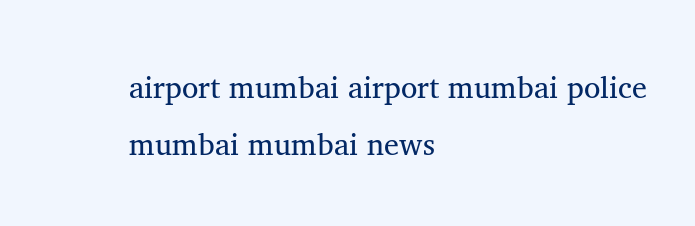airport mumbai airport mumbai police mumbai mumbai news